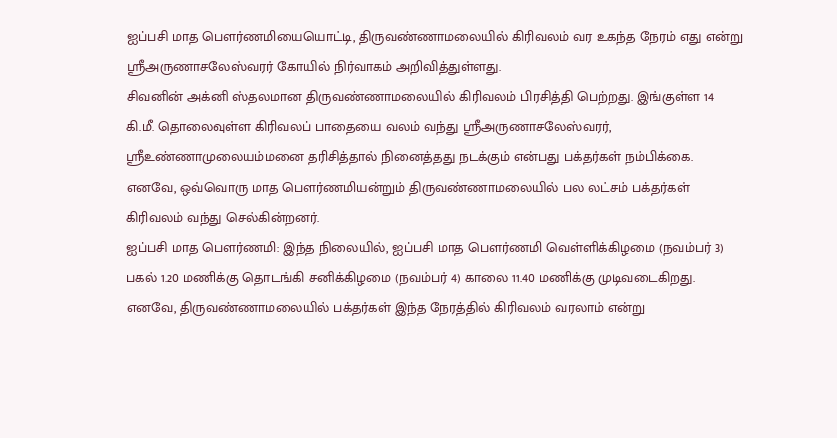ஐப்பசி மாத பௌர்ணமியையொட்டி, திருவண்ணாமலையில் கிரிவலம் வர உகந்த நேரம் எது என்று ஸ்ரீஅருணாசலேஸ்வரர் கோயில் நிர்வாகம் அறிவித்துள்ளது.
சிவனின் அக்னி ஸ்தலமான திருவண்ணாமலையில் கிரிவலம் பிரசித்தி பெற்றது. இங்குள்ள 14 கி.மீ. தொலைவுள்ள கிரிவலப் பாதையை வலம் வந்து ஸ்ரீஅருணாசலேஸ்வரர், ஸ்ரீஉண்ணாமுலையம்மனை தரிசித்தால் நினைத்தது நடக்கும் என்பது பக்தர்கள் நம்பிக்கை. எனவே, ஒவ்வொரு மாத பௌர்ணமியன்றும் திருவண்ணாமலையில் பல லட்சம் பக்தர்கள் கிரிவலம் வந்து செல்கின்றனர்.
ஐப்பசி மாத பௌர்ணமி: இந்த நிலையில், ஐப்பசி மாத பௌர்ணமி வெள்ளிக்கிழமை (நவம்பர் 3) பகல் 1.20 மணிக்கு தொடங்கி சனிக்கிழமை (நவம்பர் 4) காலை 11.40 மணிக்கு முடிவடைகிறது. எனவே, திருவண்ணாமலையில் பக்தர்கள் இந்த நேரத்தில் கிரிவலம் வரலாம் என்று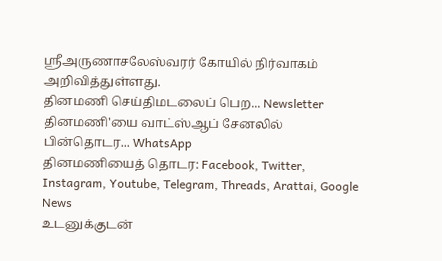ஸ்ரீஅருணாசலேஸ்வரர் கோயில் நிர்வாகம் அறிவித்துள்ளது.
தினமணி செய்திமடலைப் பெற... Newsletter
தினமணி'யை வாட்ஸ்ஆப் சேனலில் பின்தொடர... WhatsApp
தினமணியைத் தொடர: Facebook, Twitter, Instagram, Youtube, Telegram, Threads, Arattai, Google News
உடனுக்குடன்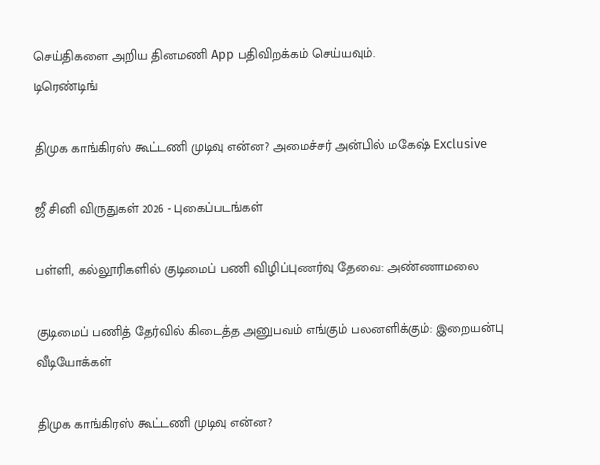செய்திகளை அறிய தினமணி App பதிவிறக்கம் செய்யவும்.
டிரெண்டிங்

திமுக காங்கிரஸ் கூட்டணி முடிவு என்ன? அமைச்சர் அன்பில் மகேஷ் Exclusive

ஜீ சினி விருதுகள் 2026 - புகைப்படங்கள்

பள்ளி, கல்லூரிகளில் குடிமைப் பணி விழிப்புணர்வு தேவை: அண்ணாமலை

குடிமைப் பணித் தேர்வில் கிடைத்த அனுபவம் எங்கும் பலனளிக்கும்: இறையன்பு
வீடியோக்கள்

திமுக காங்கிரஸ் கூட்டணி முடிவு என்ன?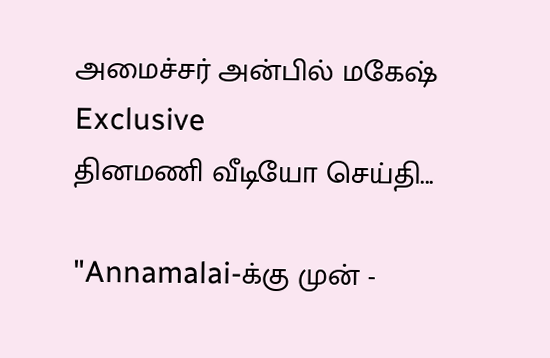அமைச்சர் அன்பில் மகேஷ் Exclusive
தினமணி வீடியோ செய்தி...

"Annamalai-க்கு முன் -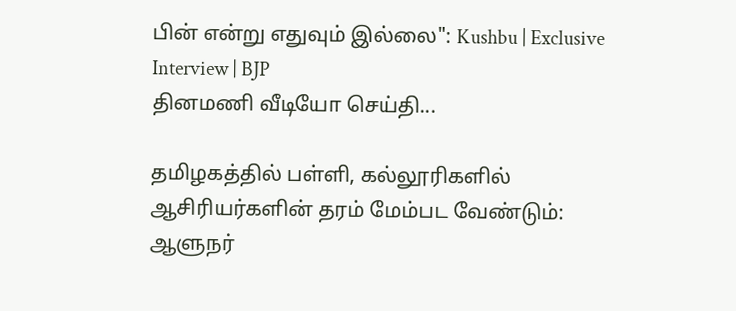பின் என்று எதுவும் இல்லை": Kushbu | Exclusive Interview | BJP
தினமணி வீடியோ செய்தி...

தமிழகத்தில் பள்ளி, கல்லூரிகளில் ஆசிரியர்களின் தரம் மேம்பட வேண்டும்: ஆளுநர்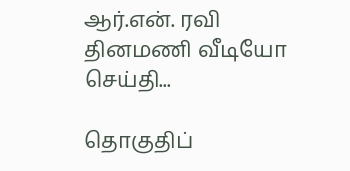ஆர்.என். ரவி
தினமணி வீடியோ செய்தி...

தொகுதிப்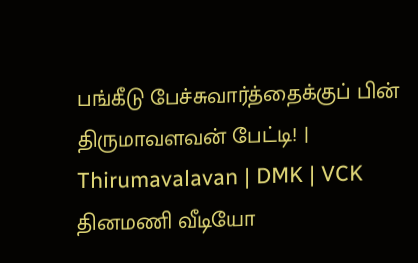பங்கீடு பேச்சுவார்த்தைக்குப் பின் திருமாவளவன் பேட்டி! | Thirumavalavan | DMK | VCK
தினமணி வீடியோ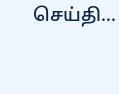செய்தி...